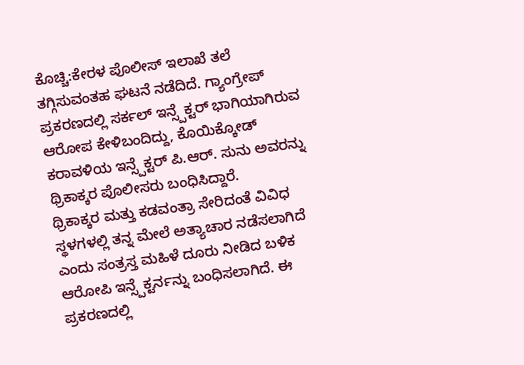ಕೊಚ್ಚಿ:ಕೇರಳ ಪೊಲೀಸ್ ಇಲಾಖೆ ತಲೆ ತಗ್ಗಿಸುವಂತಹ ಘಟನೆ ನಡೆದಿದೆ. ಗ್ಯಾಂಗ್ರೇಪ್ ಪ್ರಕರಣದಲ್ಲಿ ಸರ್ಕಲ್ ಇನ್ಸ್ಪೆಕ್ಟರ್ ಭಾಗಿಯಾಗಿರುವ ಆರೋಪ ಕೇಳಿಬಂದಿದ್ದು, ಕೊಯಿಕ್ಕೋಡ್ ಕರಾವಳಿಯ ಇನ್ಸ್ಪೆಕ್ಟರ್ ಪಿ.ಆರ್. ಸುನು ಅವರನ್ನು ಥ್ರಿಕಾಕ್ಕರ ಪೊಲೀಸರು ಬಂಧಿಸಿದ್ದಾರೆ.
ಥ್ರಿಕಾಕ್ಕರ ಮತ್ತು ಕಡವಂತ್ರಾ ಸೇರಿದಂತೆ ವಿವಿಧ ಸ್ಥಳಗಳಲ್ಲಿ ತನ್ನ ಮೇಲೆ ಅತ್ಯಾಚಾರ ನಡೆಸಲಾಗಿದೆ ಎಂದು ಸಂತ್ರಸ್ತ ಮಹಿಳೆ ದೂರು ನೀಡಿದ ಬಳಿಕ ಆರೋಪಿ ಇನ್ಸ್ಪೆಕ್ಟರ್ನನ್ನು ಬಂಧಿಸಲಾಗಿದೆ. ಈ ಪ್ರಕರಣದಲ್ಲಿ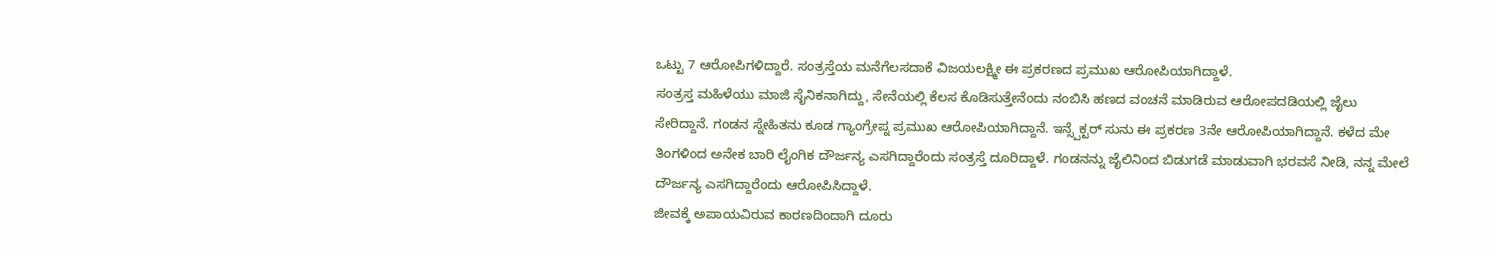ಒಟ್ಟು 7 ಆರೋಪಿಗಳಿದ್ದಾರೆ. ಸಂತ್ರಸ್ತೆಯ ಮನೆಗೆಲಸದಾಕೆ ವಿಜಯಲಕ್ಷ್ಮೀ ಈ ಪ್ರಕರಣದ ಪ್ರಮುಖ ಆರೋಪಿಯಾಗಿದ್ದಾಳೆ.
ಸಂತ್ರಸ್ತ ಮಹಿಳೆಯು ಮಾಜಿ ಸೈನಿಕನಾಗಿದ್ದು, ಸೇನೆಯಲ್ಲಿ ಕೆಲಸ ಕೊಡಿಸುತ್ತೇನೆಂದು ನಂಬಿಸಿ ಹಣದ ವಂಚನೆ ಮಾಡಿರುವ ಆರೋಪದಡಿಯಲ್ಲಿ ಜೈಲು ಸೇರಿದ್ದಾನೆ. ಗಂಡನ ಸ್ನೇಹಿತನು ಕೂಡ ಗ್ಯಾಂಗ್ರೇಪ್ನ ಪ್ರಮುಖ ಆರೋಪಿಯಾಗಿದ್ದಾನೆ. ಇನ್ಸ್ಪೆಕ್ಟರ್ ಸುನು ಈ ಪ್ರಕರಣ 3ನೇ ಆರೋಪಿಯಾಗಿದ್ದಾನೆ. ಕಳೆದ ಮೇ ತಿಂಗಳಿಂದ ಅನೇಕ ಬಾರಿ ಲೈಂಗಿಕ ದೌರ್ಜನ್ಯ ಎಸಗಿದ್ದಾರೆಂದು ಸಂತ್ರಸ್ತೆ ದೂರಿದ್ದಾಳೆ. ಗಂಡನನ್ನು ಜೈಲಿನಿಂದ ಬಿಡುಗಡೆ ಮಾಡುವಾಗಿ ಭರವಸೆ ನೀಡಿ, ನನ್ನ ಮೇಲೆ ದೌರ್ಜನ್ಯ ಎಸಗಿದ್ದಾರೆಂದು ಆರೋಪಿಸಿದ್ದಾಳೆ.
ಜೀವಕ್ಕೆ ಅಪಾಯವಿರುವ ಕಾರಣದಿಂದಾಗಿ ದೂರು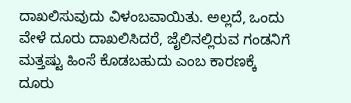ದಾಖಲಿಸುವುದು ವಿಳಂಬವಾಯಿತು. ಅಲ್ಲದೆ, ಒಂದು ವೇಳೆ ದೂರು ದಾಖಲಿಸಿದರೆ, ಜೈಲಿನಲ್ಲಿರುವ ಗಂಡನಿಗೆ ಮತ್ತಷ್ಟು ಹಿಂಸೆ ಕೊಡಬಹುದು ಎಂಬ ಕಾರಣಕ್ಕೆ ದೂರು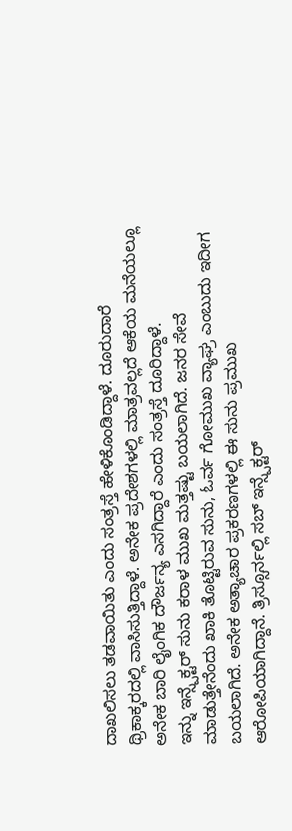ದಾಖಲಿಸಲು ತಡವಾಯಿತು ಎಂದು ಸಂತ್ರಸ್ತೆ ಹೇಳಿಕೊಂಡಿದ್ದಾಳೆ. ದೂರುದಾರೆ ಥ್ರಿಕಾಕ್ಕರದಲ್ಲಿ ವಾಸಿಸುತ್ತಿದ್ದಾಳೆ. ಅನೇಕ ಪ್ರದೇಶಗಳಲ್ಲಿ ಮಾತ್ರವಲ್ಲದೆ ಆಕೆಯ ಮನೆಯಲ್ಲೂ ಅನೇಕ ಬಾರಿ ಲೈಂಗಿಕ ದೌರ್ಜನ್ಯ ಎಸಗಿದ್ದಾರೆ ಎಂದು ಸಂತ್ರಸ್ತೆ ದೂರಿದ್ದಾಳೆ.
ಇನ್ನು ಇನ್ಸ್ಪೆಕ್ಟರ್ ಸುನು ಕರಾಳ ಮುಖ ಮತ್ತಷ್ಟು ಬಯಲಾಗಿದೆ. ಜನರ ಸೇವೆ ಮಾಡುತ್ತೇನೆಂದು ಖಾಕಿ ತೊಟ್ಟಿರುವ ಸುನು, ಓರ್ವ ಗೋಮುಖ ವ್ಯಾಘ್ರ ಎಂಬುದು ಇದೀಗ ಬಯಲಾಗಿದೆ. ಅನೇಕ ಅತ್ಯಾಚಾರ ಪ್ರಕರಣಗಳಲ್ಲಿ ಈ ಸುನು ಪ್ರಮುಖ ಆರೋಪಿಯಾಗಿದ್ದಾನೆ. ತ್ರಿಸ್ಸೂರ್ನಲ್ಲಿ ಸಬ್ ಇನ್ಸ್ಪೆಕ್ಟರ್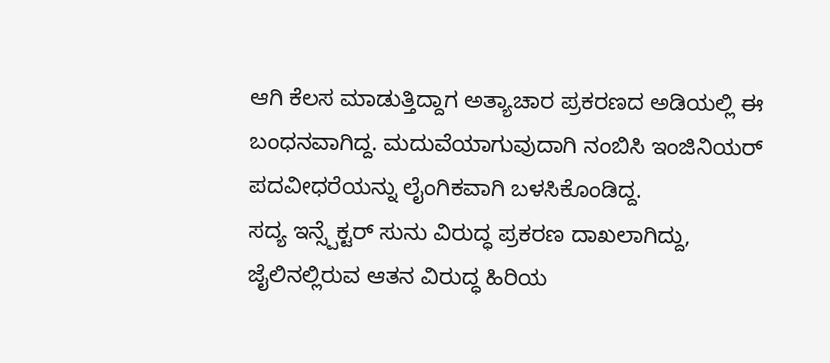ಆಗಿ ಕೆಲಸ ಮಾಡುತ್ತಿದ್ದಾಗ ಅತ್ಯಾಚಾರ ಪ್ರಕರಣದ ಅಡಿಯಲ್ಲಿ ಈ ಬಂಧನವಾಗಿದ್ದ. ಮದುವೆಯಾಗುವುದಾಗಿ ನಂಬಿಸಿ ಇಂಜಿನಿಯರ್ ಪದವೀಧರೆಯನ್ನು ಲೈಂಗಿಕವಾಗಿ ಬಳಸಿಕೊಂಡಿದ್ದ.
ಸದ್ಯ ಇನ್ಸ್ಪೆಕ್ಟರ್ ಸುನು ವಿರುದ್ಧ ಪ್ರಕರಣ ದಾಖಲಾಗಿದ್ದು, ಜೈಲಿನಲ್ಲಿರುವ ಆತನ ವಿರುದ್ಧ ಹಿರಿಯ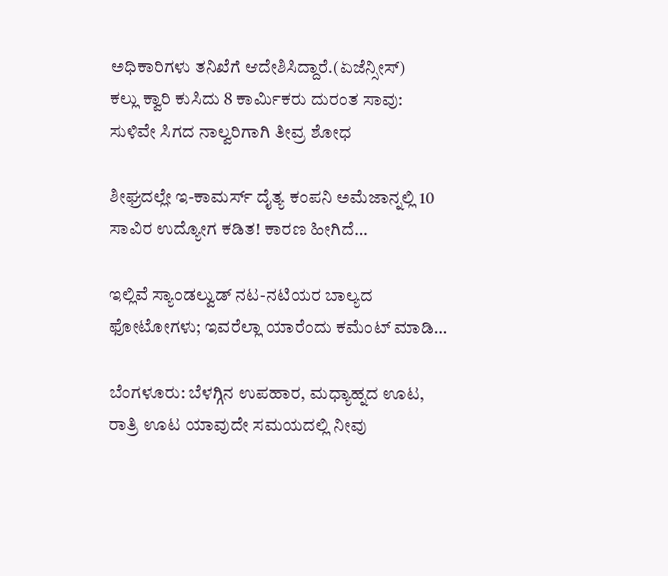ಅಧಿಕಾರಿಗಳು ತನಿಖೆಗೆ ಆದೇಶಿಸಿದ್ದಾರೆ.(ಏಜೆನ್ಸೀಸ್)
ಕಲ್ಲು ಕ್ವಾರಿ ಕುಸಿದು 8 ಕಾರ್ಮಿಕರು ದುರಂತ ಸಾವು: ಸುಳಿವೇ ಸಿಗದ ನಾಲ್ವರಿಗಾಗಿ ತೀವ್ರ ಶೋಧ

ಶೀಘ್ರದಲ್ಲೇ ಇ-ಕಾಮರ್ಸ್ ದೈತ್ಯ ಕಂಪನಿ ಅಮೆಜಾನ್ನಲ್ಲಿ 10 ಸಾವಿರ ಉದ್ಯೋಗ ಕಡಿತ! ಕಾರಣ ಹೀಗಿದೆ…

ಇಲ್ಲಿವೆ ಸ್ಯಾಂಡಲ್ವುಡ್ ನಟ-ನಟಿಯರ ಬಾಲ್ಯದ ಫೋಟೋಗಳು; ಇವರೆಲ್ಲಾ ಯಾರೆಂದು ಕಮೆಂಟ್ ಮಾಡಿ…

ಬೆಂಗಳೂರು: ಬೆಳಗ್ಗಿನ ಉಪಹಾರ, ಮಧ್ಯಾಹ್ನದ ಊಟ, ರಾತ್ರಿ ಊಟ ಯಾವುದೇ ಸಮಯದಲ್ಲಿ ನೀವು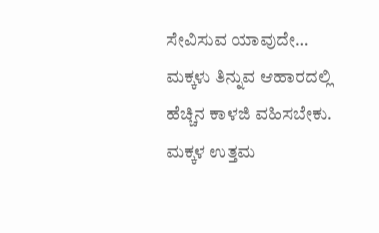ಸೇವಿಸುವ ಯಾವುದೇ…
ಮಕ್ಕಳು ತಿನ್ನುವ ಆಹಾರದಲ್ಲಿ ಹೆಚ್ಚಿನ ಕಾಳಜಿ ವಹಿಸಬೇಕು. ಮಕ್ಕಳ ಉತ್ತಮ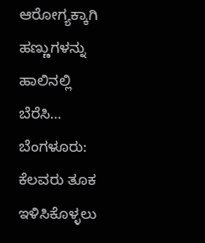ಆರೋಗ್ಯಕ್ಕಾಗಿ ಹಣ್ಣುಗಳನ್ನು ಹಾಲಿನಲ್ಲಿ ಬೆರೆಸಿ…
ಬೆಂಗಳೂರು: ಕೆಲವರು ತೂಕ ಇಳಿಸಿಕೊಳ್ಳಲು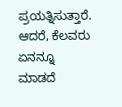ಪ್ರಯತ್ನಿಸುತ್ತಾರೆ. ಆದರೆ, ಕೆಲವರು ಏನನ್ನೂ ಮಾಡದೆ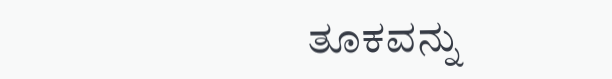ತೂಕವನ್ನು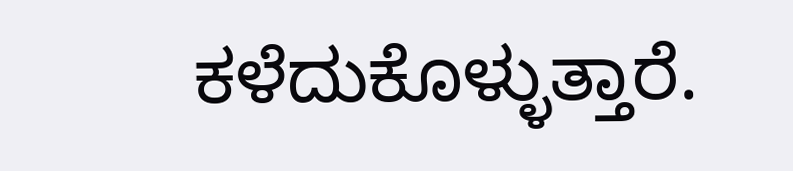ಕಳೆದುಕೊಳ್ಳುತ್ತಾರೆ.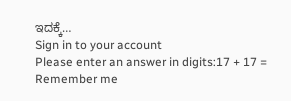ಇದಕ್ಕೆ…
Sign in to your account
Please enter an answer in digits:17 + 17 =
Remember me